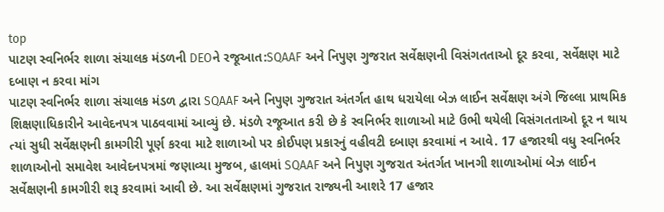top
પાટણ સ્વનિર્ભર શાળા સંચાલક મંડળની DEOને રજૂઆત:SQAAF અને નિપુણ ગુજરાત સર્વેક્ષણની વિસંગતતાઓ દૂર કરવા, સર્વેક્ષણ માટે દબાણ ન કરવા માંગ
પાટણ સ્વનિર્ભર શાળા સંચાલક મંડળ દ્વારા SQAAF અને નિપુણ ગુજરાત અંતર્ગત હાથ ધરાયેલા બેઝ લાઈન સર્વેક્ષણ અંગે જિલ્લા પ્રાથમિક શિક્ષણાધિકારીને આવેદનપત્ર પાઠવવામાં આવ્યું છે. મંડળે રજૂઆત કરી છે કે સ્વનિર્ભર શાળાઓ માટે ઉભી થયેલી વિસંગતતાઓ દૂર ન થાય ત્યાં સુધી સર્વેક્ષણની કામગીરી પૂર્ણ કરવા માટે શાળાઓ પર કોઈપણ પ્રકારનું વહીવટી દબાણ કરવામાં ન આવે. 17 હજારથી વધુ સ્વનિર્ભર શાળાઓનો સમાવેશ આવેદનપત્રમાં જણાવ્યા મુજબ, હાલમાં SQAAF અને નિપુણ ગુજરાત અંતર્ગત ખાનગી શાળાઓમાં બેઝ લાઈન સર્વેક્ષણની કામગીરી શરૂ કરવામાં આવી છે. આ સર્વેક્ષણમાં ગુજરાત રાજ્યની આશરે 17 હજાર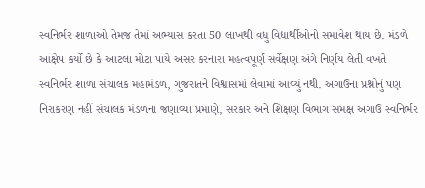સ્વનિર્ભર શાળાઓ તેમજ તેમાં અભ્યાસ કરતા 50 લાખથી વધુ વિદ્યાર્થીઓનો સમાવેશ થાય છે. મંડળે આક્ષેપ કર્યો છે કે આટલા મોટા પાયે અસર કરનારા મહત્વપૂર્ણ સર્વેક્ષણ અંગે નિર્ણય લેતી વખતે સ્વનિર્ભર શાળા સંચાલક મહામંડળ, ગુજરાતને વિશ્વાસમાં લેવામાં આવ્યું નથી. અગાઉના પ્રશ્નોનું પણ નિરાકરણ નહીં સંચાલક મંડળના જણાવ્યા પ્રમાણે, સરકાર અને શિક્ષણ વિભાગ સમક્ષ અગાઉ સ્વનિર્ભર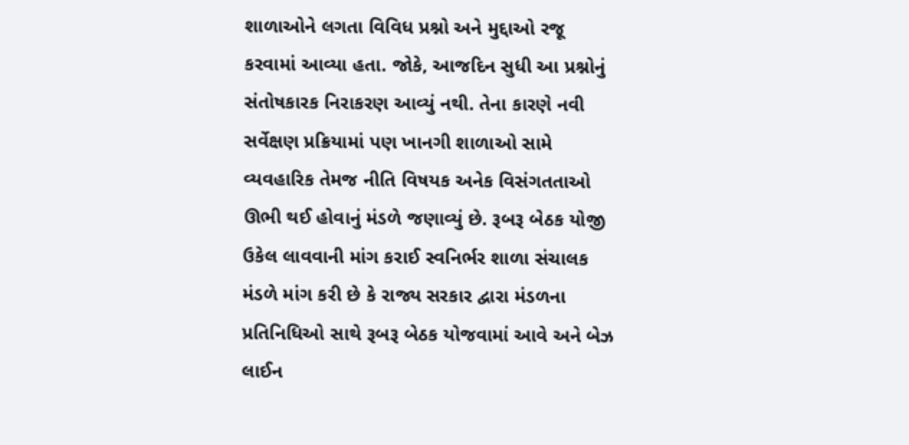શાળાઓને લગતા વિવિધ પ્રશ્નો અને મુદ્દાઓ રજૂ કરવામાં આવ્યા હતા. જોકે, આજદિન સુધી આ પ્રશ્નોનું સંતોષકારક નિરાકરણ આવ્યું નથી. તેના કારણે નવી સર્વેક્ષણ પ્રક્રિયામાં પણ ખાનગી શાળાઓ સામે વ્યવહારિક તેમજ નીતિ વિષયક અનેક વિસંગતતાઓ ઊભી થઈ હોવાનું મંડળે જણાવ્યું છે. રૂબરૂ બેઠક યોજી ઉકેલ લાવવાની માંગ કરાઈ સ્વનિર્ભર શાળા સંચાલક મંડળે માંગ કરી છે કે રાજ્ય સરકાર દ્વારા મંડળના પ્રતિનિધિઓ સાથે રૂબરૂ બેઠક યોજવામાં આવે અને બેઝ લાઈન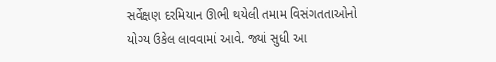સર્વેક્ષણ દરમિયાન ઊભી થયેલી તમામ વિસંગતતાઓનો યોગ્ય ઉકેલ લાવવામાં આવે. જ્યાં સુધી આ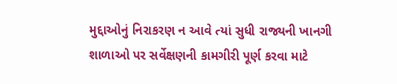મુદ્દાઓનું નિરાકરણ ન આવે ત્યાં સુધી રાજ્યની ખાનગી શાળાઓ પર સર્વેક્ષણની કામગીરી પૂર્ણ કરવા માટે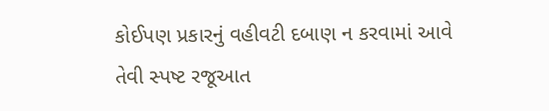કોઈપણ પ્રકારનું વહીવટી દબાણ ન કરવામાં આવે તેવી સ્પષ્ટ રજૂઆત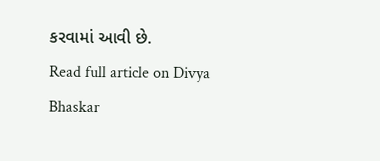કરવામાં આવી છે.
Read full article on Divya Bhaskar